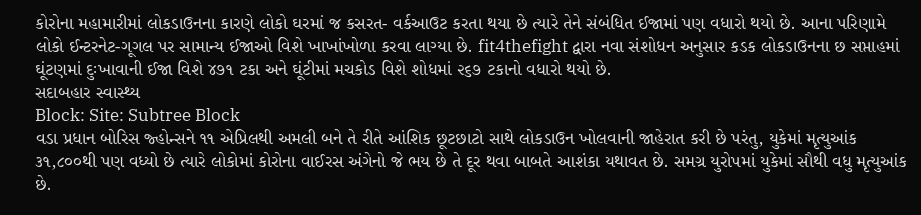કોરોના મહામારીમાં લોકડાઉનના કારણે લોકો ઘરમાં જ કસરત- વર્કઆઉટ કરતા થયા છે ત્યારે તેને સંબંધિત ઈજામાં પણ વધારો થયો છે. આના પરિણામે લોકો ઈન્ટરનેટ-ગૂગલ પર સામાન્ય ઈજાઓ વિશે ખાખાંખોળા કરવા લાગ્યા છે. fit4thefight દ્વારા નવા સંશોધન અનુસાર કડક લોકડાઉનના છ સપ્તાહમાં ઘૂંટણમાં દુઃખાવાની ઈજા વિશે ૪૭૧ ટકા અને ઘૂંટીમાં મચકોડ વિશે શોધમાં ૨૬૭ ટકાનો વધારો થયો છે.
સદાબહાર સ્વાસ્થ્ય
Block: Site: Subtree Block
વડા પ્રધાન બોરિસ જ્હોન્સને ૧૧ એપ્રિલથી અમલી બને તે રીતે આંશિક છૂટછાટો સાથે લોકડાઉન ખોલવાની જાહેરાત કરી છે પરંતુ, યુકેમાં મૃત્યુઆંક ૩૧,૮૦૦થી પણ વધ્યો છે ત્યારે લોકોમાં કોરોના વાઈરસ અંગેનો જે ભય છે તે દૂર થવા બાબતે આશંકા યથાવત છે. સમગ્ર યુરોપમાં યુકેમાં સૌથી વધુ મૃત્યુઆંક છે.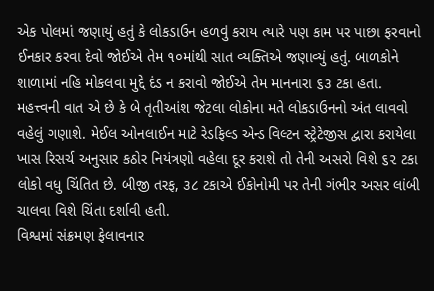એક પોલમાં જણાયું હતું કે લોકડાઉન હળવું કરાય ત્યારે પણ કામ પર પાછા ફરવાનો ઈનકાર કરવા દેવો જોઈએ તેમ ૧૦માંથી સાત વ્યક્તિએ જણાવ્યું હતું. બાળકોને શાળામાં નહિ મોકલવા મુદ્દે દંડ ન કરાવો જોઈએ તેમ માનનારા ૬૩ ટકા હતા. મહત્ત્વની વાત એ છે કે બે તૃતીઆંશ જેટલા લોકોના મતે લોકડાઉનનો અંત લાવવો વહેલું ગણાશે. મેઈલ ઓનલાઈન માટે રેડફિલ્ડ એન્ડ વિલ્ટન સ્ટ્રેટેજીસ દ્વારા કરાયેલા ખાસ રિસર્ચ અનુસાર કઠોર નિયંત્રણો વહેલા દૂર કરાશે તો તેની અસરો વિશે ૬૨ ટકા લોકો વધુ ચિંતિત છે. બીજી તરફ, ૩૮ ટકાએ ઈકોનોમી પર તેની ગંભીર અસર લાંબી ચાલવા વિશે ચિંતા દર્શાવી હતી.
વિશ્વમાં સંક્રમણ ફેલાવનાર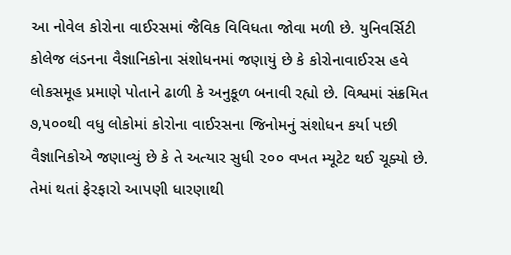આ નોવેલ કોરોના વાઈરસમાં જૈવિક વિવિધતા જોવા મળી છે. યુનિવર્સિટી કોલેજ લંડનના વૈજ્ઞાનિકોના સંશોધનમાં જણાયું છે કે કોરોનાવાઈરસ હવે લોકસમૂહ પ્રમાણે પોતાને ઢાળી કે અનુકૂળ બનાવી રહ્યો છે. વિશ્વમાં સંક્રમિત ૭,૫૦૦થી વધુ લોકોમાં કોરોના વાઈરસના જિનોમનું સંશોધન કર્યા પછી વૈજ્ઞાનિકોએ જણાવ્યું છે કે તે અત્યાર સુધી ૨૦૦ વખત મ્યૂટેટ થઈ ચૂક્યો છે. તેમાં થતાં ફેરફારો આપણી ધારણાથી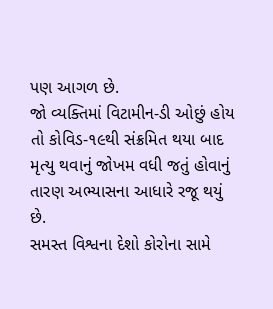પણ આગળ છે.
જો વ્યક્તિમાં વિટામીન-ડી ઓછું હોય તો કોવિડ-૧૯થી સંક્રમિત થયા બાદ મૃત્યુ થવાનું જોખમ વધી જતું હોવાનું તારણ અભ્યાસના આધારે રજૂ થયું છે.
સમસ્ત વિશ્વના દેશો કોરોના સામે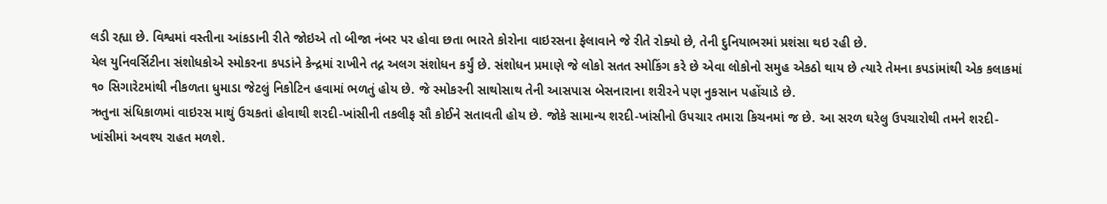લડી રહ્યા છે. વિશ્વમાં વસ્તીના આંકડાની રીતે જોઇએ તો બીજા નંબર પર હોવા છતા ભારતે કોરોના વાઇરસના ફેલાવાને જે રીતે રોક્યો છે, તેની દુનિયાભરમાં પ્રશંસા થઇ રહી છે.
યેલ યુનિવર્સિટીના સંશોધકોએ સ્મોકરના કપડાંને કેન્દ્રમાં રાખીને તદ્ન અલગ સંશોધન કર્યું છે. સંશોધન પ્રમાણે જે લોકો સતત સ્મોકિંગ કરે છે એવા લોકોનો સમુહ એકઠો થાય છે ત્યારે તેમના કપડાંમાંથી એક કલાકમાં ૧૦ સિગારેટમાંથી નીકળતા ધુમાડા જેટલું નિકોટિન હવામાં ભળતું હોય છે. જે સ્મોકરની સાથોસાથ તેની આસપાસ બેસનારાના શરીરને પણ નુકસાન પહોંચાડે છે.
ઋતુના સંધિકાળમાં વાઇરસ માથું ઉચકતાં હોવાથી શરદી-ખાંસીની તકલીફ સૌ કોઈને સતાવતી હોય છે. જોકે સામાન્ય શરદી-ખાંસીનો ઉપચાર તમારા કિચનમાં જ છે. આ સરળ ઘરેલુ ઉપચારોથી તમને શરદી-ખાંસીમાં અવશ્ય રાહત મળશે.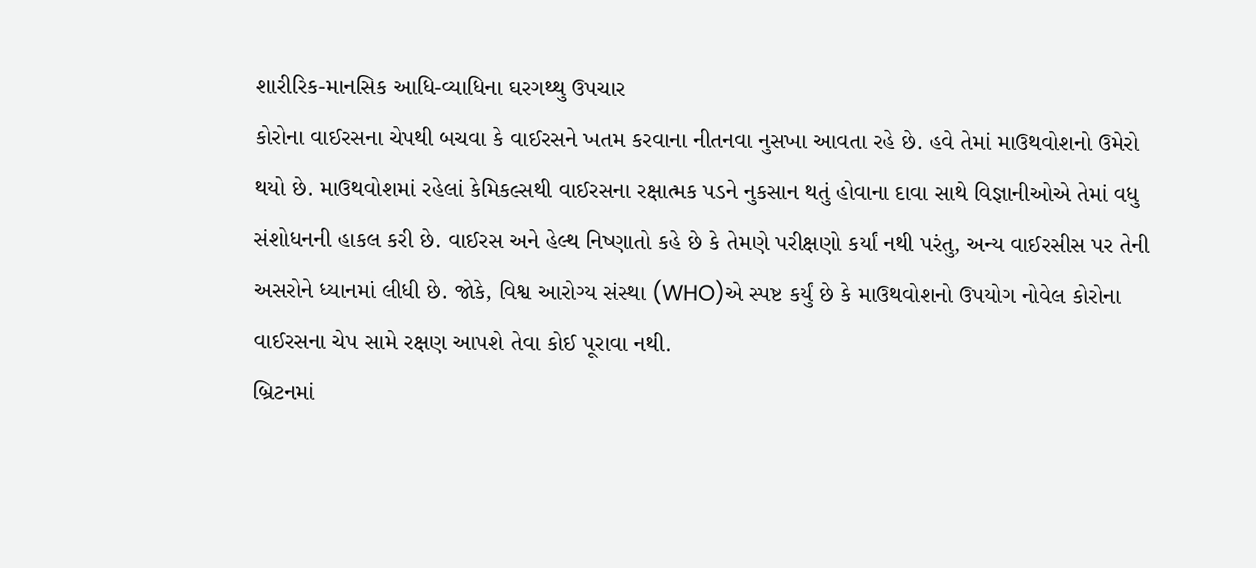શારીરિક-માનસિક આધિ-વ્યાધિના ઘરગથ્થુ ઉપચાર
કોરોના વાઈરસના ચેપથી બચવા કે વાઈરસને ખતમ કરવાના નીતનવા નુસખા આવતા રહે છે. હવે તેમાં માઉથવોશનો ઉમેરો થયો છે. માઉથવોશમાં રહેલાં કેમિકલ્સથી વાઈરસના રક્ષાત્મક પડને નુકસાન થતું હોવાના દાવા સાથે વિજ્ઞાનીઓએ તેમાં વધુ સંશોધનની હાકલ કરી છે. વાઈરસ અને હેલ્થ નિષ્ણાતો કહે છે કે તેમણે પરીક્ષણો કર્યાં નથી પરંતુ, અન્ય વાઈરસીસ પર તેની અસરોને ધ્યાનમાં લીધી છે. જોકે, વિશ્વ આરોગ્ય સંસ્થા (WHO)એ સ્પષ્ટ કર્યું છે કે માઉથવોશનો ઉપયોગ નોવેલ કોરોના વાઈરસના ચેપ સામે રક્ષણ આપશે તેવા કોઈ પૂરાવા નથી.
બ્રિટનમાં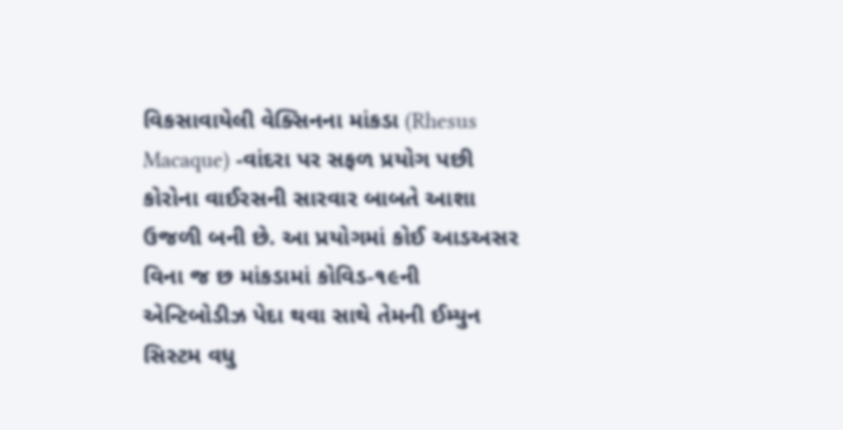વિકસાવાયેલી વેક્સિનના માંકડા (Rhesus Macaque) -વાંદરા પર સફળ પ્રયોગ પછી કોરોના વાઈરસની સારવાર બાબતે આશા ઉજળી બની છે. આ પ્રયોગમાં કોઈ આડઅસર વિના જ છ માંકડામાં કોવિડ-૧૯ની એન્ટિબોડીઝ પેદા થવા સાથે તેમની ઈમ્યુન સિસ્ટમ વધુ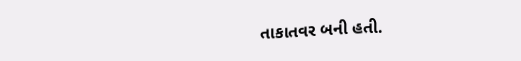તાકાતવર બની હતી.